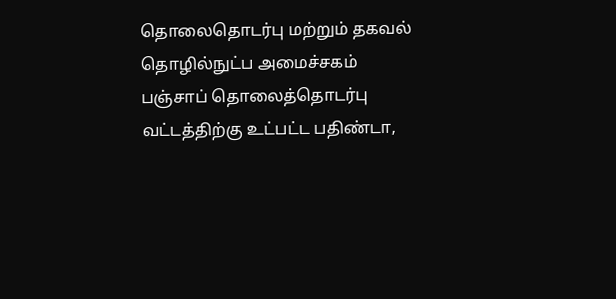தொலைதொடர்பு மற்றும் தகவல் தொழில்நுட்ப அமைச்சகம்
பஞ்சாப் தொலைத்தொடர்பு வட்டத்திற்கு உட்பட்ட பதிண்டா,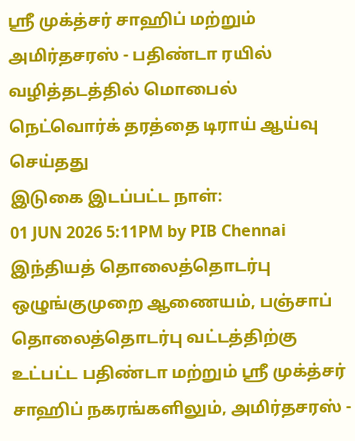ஸ்ரீ முக்த்சர் சாஹிப் மற்றும் அமிர்தசரஸ் - பதிண்டா ரயில் வழித்தடத்தில் மொபைல் நெட்வொர்க் தரத்தை டிராய் ஆய்வு செய்தது
இடுகை இடப்பட்ட நாள்:
01 JUN 2026 5:11PM by PIB Chennai
இந்தியத் தொலைத்தொடர்பு ஒழுங்குமுறை ஆணையம், பஞ்சாப் தொலைத்தொடர்பு வட்டத்திற்கு உட்பட்ட பதிண்டா மற்றும் ஸ்ரீ முக்த்சர் சாஹிப் நகரங்களிலும், அமிர்தசரஸ் -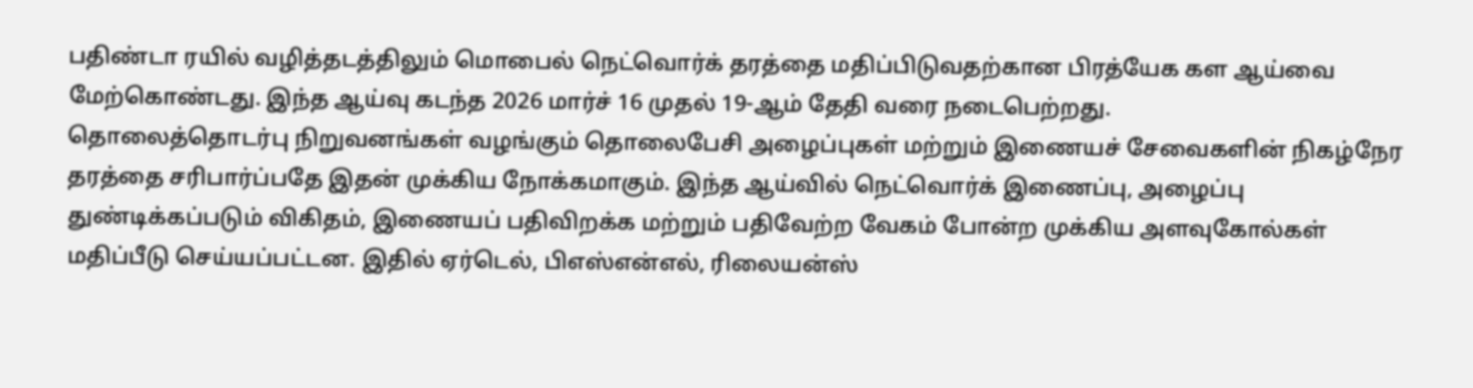பதிண்டா ரயில் வழித்தடத்திலும் மொபைல் நெட்வொர்க் தரத்தை மதிப்பிடுவதற்கான பிரத்யேக கள ஆய்வை மேற்கொண்டது. இந்த ஆய்வு கடந்த 2026 மார்ச் 16 முதல் 19-ஆம் தேதி வரை நடைபெற்றது.
தொலைத்தொடர்பு நிறுவனங்கள் வழங்கும் தொலைபேசி அழைப்புகள் மற்றும் இணையச் சேவைகளின் நிகழ்நேர தரத்தை சரிபார்ப்பதே இதன் முக்கிய நோக்கமாகும். இந்த ஆய்வில் நெட்வொர்க் இணைப்பு, அழைப்பு துண்டிக்கப்படும் விகிதம், இணையப் பதிவிறக்க மற்றும் பதிவேற்ற வேகம் போன்ற முக்கிய அளவுகோல்கள் மதிப்பீடு செய்யப்பட்டன. இதில் ஏர்டெல், பிஎஸ்என்எல், ரிலையன்ஸ்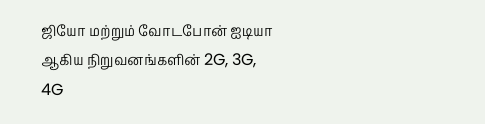ஜியோ மற்றும் வோடபோன் ஐடியா ஆகிய நிறுவனங்களின் 2G, 3G, 4G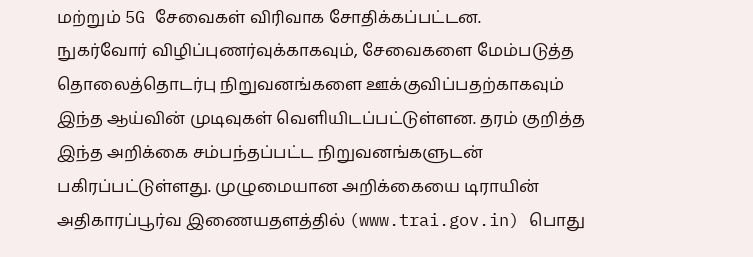மற்றும் 5G சேவைகள் விரிவாக சோதிக்கப்பட்டன.
நுகர்வோர் விழிப்புணர்வுக்காகவும், சேவைகளை மேம்படுத்த தொலைத்தொடர்பு நிறுவனங்களை ஊக்குவிப்பதற்காகவும் இந்த ஆய்வின் முடிவுகள் வெளியிடப்பட்டுள்ளன. தரம் குறித்த இந்த அறிக்கை சம்பந்தப்பட்ட நிறுவனங்களுடன் பகிரப்பட்டுள்ளது. முழுமையான அறிக்கையை டிராயின் அதிகாரப்பூர்வ இணையதளத்தில் (www.trai.gov.in) பொது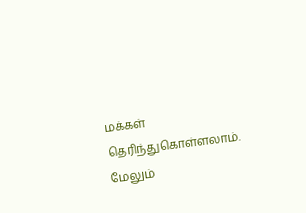மக்கள் தெரிந்துகொள்ளலாம்.
மேலும்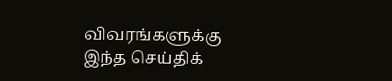விவரங்களுக்கு இந்த செய்திக்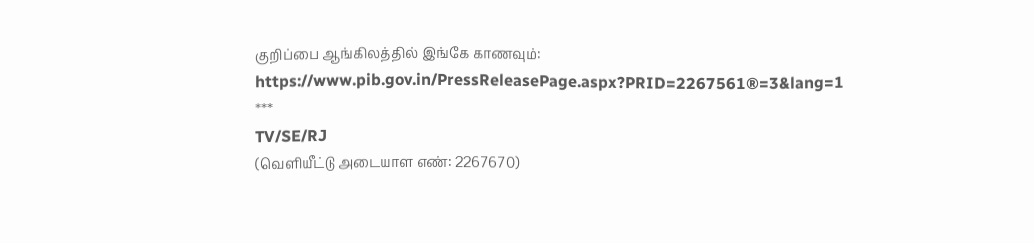குறிப்பை ஆங்கிலத்தில் இங்கே காணவும்: https://www.pib.gov.in/PressReleasePage.aspx?PRID=2267561®=3&lang=1
***
TV/SE/RJ
(வெளியீட்டு அடையாள எண்: 2267670)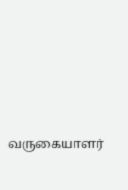வருகையாளர்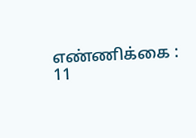எண்ணிக்கை : 11